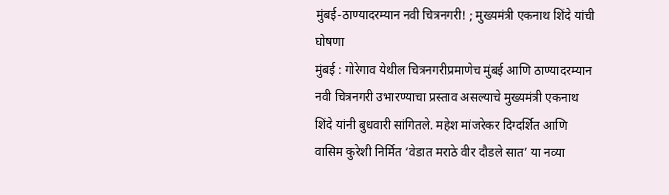मुंबई-ठाण्यादरम्यान नवी चित्रनगरी! ; मुख्यमंत्री एकनाथ शिंदे यांची घोषणा
मुंबई : गोरेगाव येथील चित्रनगरीप्रमाणेच मुंबई आणि ठाण्यादरम्यान नवी चित्रनगरी उभारण्याचा प्रस्ताव असल्याचे मुख्यमंत्री एकनाथ शिंदे यांनी बुधवारी सांगितले. महेश मांजरेकर दिग्दर्शित आणि वासिम कुरेशी निर्मित ‘वेडात मराठे वीर दौडले सात’ या नव्या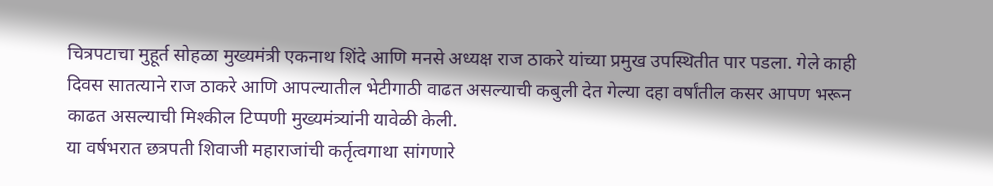चित्रपटाचा मुहूर्त सोहळा मुख्यमंत्री एकनाथ शिंदे आणि मनसे अध्यक्ष राज ठाकरे यांच्या प्रमुख उपस्थितीत पार पडला. गेले काही दिवस सातत्याने राज ठाकरे आणि आपल्यातील भेटीगाठी वाढत असल्याची कबुली देत गेल्या दहा वर्षांतील कसर आपण भरून काढत असल्याची मिश्कील टिप्पणी मुख्यमंत्र्यांनी यावेळी केली.
या वर्षभरात छत्रपती शिवाजी महाराजांची कर्तृत्वगाथा सांगणारे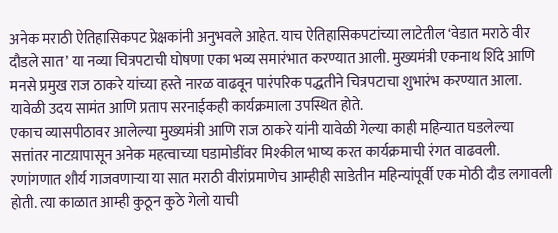अनेक मराठी ऐतिहासिकपट प्रेक्षकांनी अनुभवले आहेत. याच ऐतिहासिकपटांच्या लाटेतील ‘वेडात मराठे वीर दौडले सात’ या नव्या चित्रपटाची घोषणा एका भव्य समारंभात करण्यात आली. मुख्यमंत्री एकनाथ शिंदे आणि मनसे प्रमुख राज ठाकरे यांच्या हस्ते नारळ वाढवून पारंपरिक पद्धतीने चित्रपटाचा शुभारंभ करण्यात आला. यावेळी उदय सामंत आणि प्रताप सरनाईकही कार्यक्रमाला उपस्थित होते.
एकाच व्यासपीठावर आलेल्या मुख्यमंत्री आणि राज ठाकरे यांनी यावेळी गेल्या काही महिन्यात घडलेल्या सत्तांतर नाटय़ापासून अनेक महत्वाच्या घडामोडींवर मिश्कील भाष्य करत कार्यक्रमाची रंगत वाढवली. रणांगणात शौर्य गाजवणाऱ्या या सात मराठी वीरांप्रमाणेच आम्हीही साडेतीन महिन्यांपूर्वी एक मोठी दौड लगावली होती. त्या काळात आम्ही कुठून कुठे गेलो याची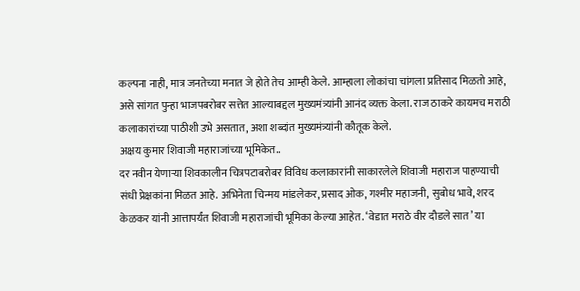कल्पना नाही, मात्र जनतेच्या मनात जे होते तेच आम्ही केले. आम्हाला लोकांचा चांगला प्रतिसाद मिळतो आहे, असे सांगत पुन्हा भाजपबरोबर सत्तेत आल्याबद्दल मुख्यमंत्र्यांनी आनंद व्यक्त केला. राज ठाकरे कायमच मराठी कलाकारांच्या पाठीशी उभे असतात, अशा शब्दांत मुख्यमंत्र्यांनी कौतूक केले.
अक्षय कुमार शिवाजी महाराजांच्या भूमिकेत..
दर नवीन येणाऱ्या शिवकालीन चित्रपटाबरोबर विविध कलाकारांनी साकारलेले शिवाजी महाराज पाहण्याची संधी प्रेक्षकांना मिळत आहे. अभिनेता चिन्मय मांडलेकर, प्रसाद ओक, गश्मीर महाजनी, सुबोध भावे, शरद केळकर यांनी आत्तापर्यंत शिवाजी महाराजांची भूमिका केल्या आहेत. ‘वेडात मराठे वीर दौडले सात’ या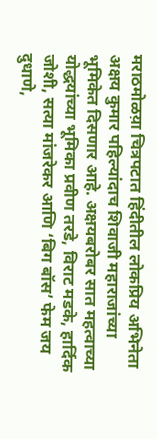मराठमोळय़ा चित्रपटात हिंदीतील लोकप्रिय अभिनेता अक्षय कुमार पहिल्यांदाच शिवाजी महाराजांच्या भूमिकेत दिसणार आहे. अक्षयबरोबर सात महत्वाच्या योद्धयांच्या भूमिका प्रवीण तरडे, विराट मडके, हार्दिक जोशी, सत्या मांजरेकर आणि ‘बिग बॉस’ फेम जय दुधाणे,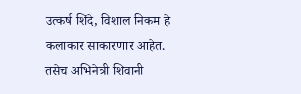उत्कर्ष शिंदे, विशाल निकम हे कलाकार साकारणार आहेत. तसेच अभिनेत्री शिवानी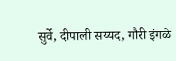सुर्वे, दीपाली सय्यद, गौरी इंगळे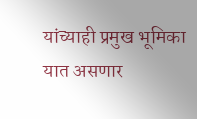यांच्याही प्रमुख भूमिका यात असणार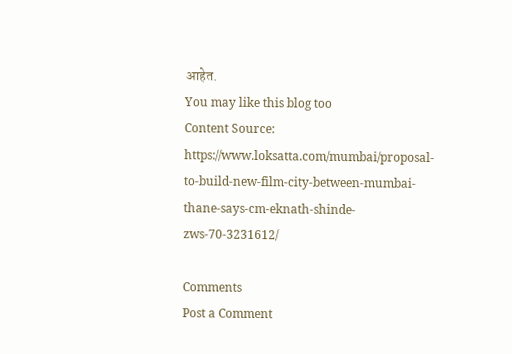आहेत.
You may like this blog too
Content Source: https://www.loksatta.com/mumbai/proposal-to-build-new-film-city-between-mumbai-thane-says-cm-eknath-shinde-zws-70-3231612/

Comments
Post a Comment